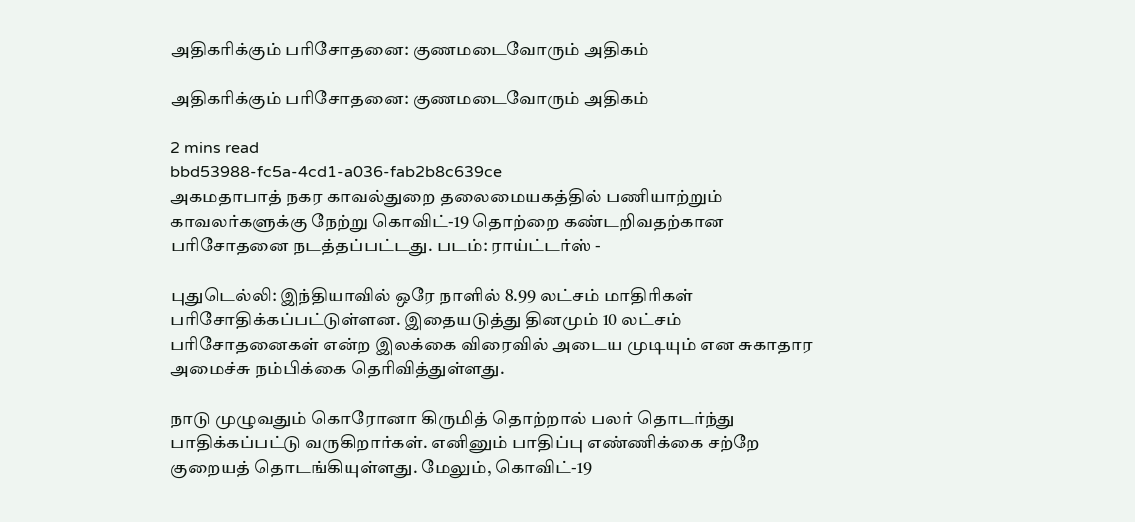அதிகரிக்கும் பரிசோதனை: குணமடைவோரும் அதிகம்

அதிகரிக்கும் பரிசோதனை: குணமடைவோரும் அதிகம்

2 mins read
bbd53988-fc5a-4cd1-a036-fab2b8c639ce
அகமதாபாத் நகர காவல்துறை தலைமையகத்தில் பணியாற்றும் காவலர்களுக்கு நேற்று கொவிட்-19 தொற்றை கண்டறிவதற்கான பரிசோதனை நடத்தப்பட்டது. படம்: ராய்ட்டர்ஸ் -

புதுடெல்லி: இந்தியாவில் ஒரே நாளில் 8.99 லட்சம் மாதிரிகள் பரிசோதிக்கப்பட்டுள்ளன. இதையடுத்து தினமும் 10 லட்சம் பரிசோதனைகள் என்ற இலக்கை விரைவில் அடைய முடியும் என சுகாதார அமைச்சு நம்பிக்கை தெரிவித்துள்ளது.

நாடு முழுவதும் கொரோனா கிருமித் தொற்றால் பலர் தொடர்ந்து பாதிக்கப்பட்டு வருகிறார்கள். எனினும் பாதிப்பு எண்ணிக்கை சற்றே குறையத் தொடங்கியுள்ளது. மேலும், கொவிட்-19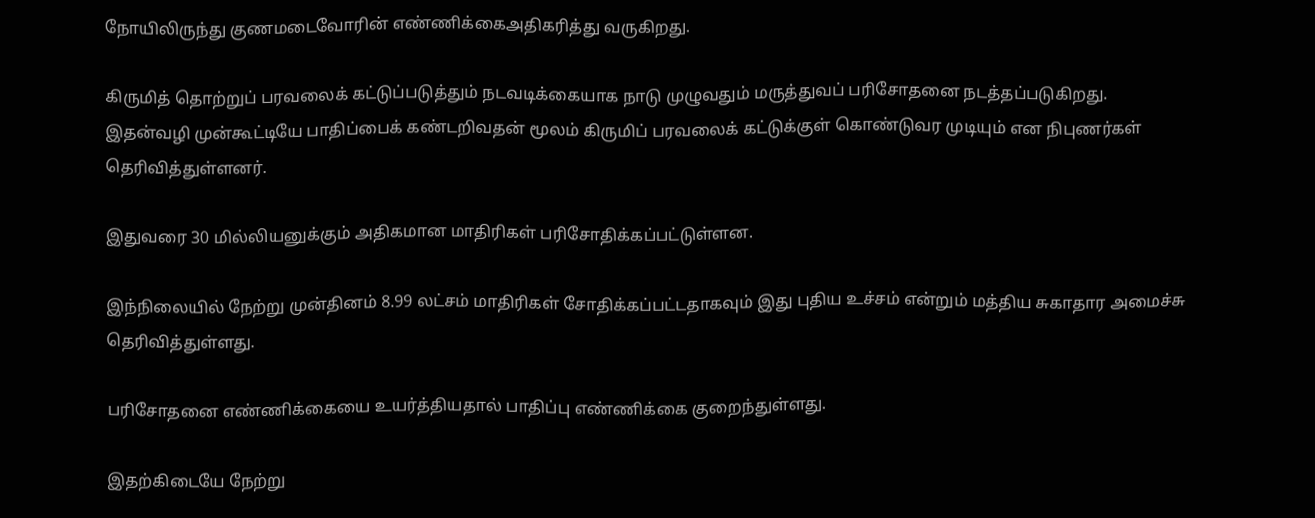நோயிலிருந்து குணமடைவோரின் எண்ணிக்கைஅதிகரித்து வருகிறது.

கிருமித் தொற்றுப் பரவலைக் கட்டுப்படுத்தும் நடவடிக்கையாக நாடு முழுவதும் மருத்துவப் பரிசோதனை நடத்தப்படுகிறது. இதன்வழி முன்கூட்டியே பாதிப்பைக் கண்டறிவதன் மூலம் கிருமிப் பரவலைக் கட்டுக்குள் கொண்டுவர முடியும் என நிபுணர்கள் தெரிவித்துள்ளனர்.

இதுவரை 30 மில்லியனுக்கும் அதிகமான மாதிரிகள் பரிசோதிக்கப்பட்டுள்ளன.

இந்நிலையில் நேற்று முன்தினம் 8.99 லட்சம் மாதிரிகள் சோதிக்கப்பட்டதாகவும் இது புதிய உச்சம் என்றும் மத்திய சுகாதார அமைச்சு தெரிவித்துள்ளது.

பரிசோதனை எண்ணிக்கையை உயர்த்தியதால் பாதிப்பு எண்ணிக்கை குறைந்துள்ளது.

இதற்கிடையே நேற்று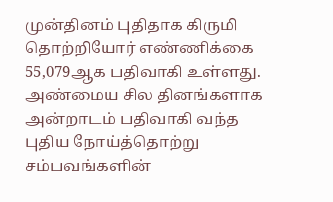முன்தினம் புதிதாக கிருமி தொற்றியோர் எண்ணிக்கை 55,079ஆக பதிவாகி உள்ளது. அண்மைய சில தினங்களாக அன்றாடம் பதிவாகி வந்த புதிய நோய்த்தொற்று சம்பவங்களின்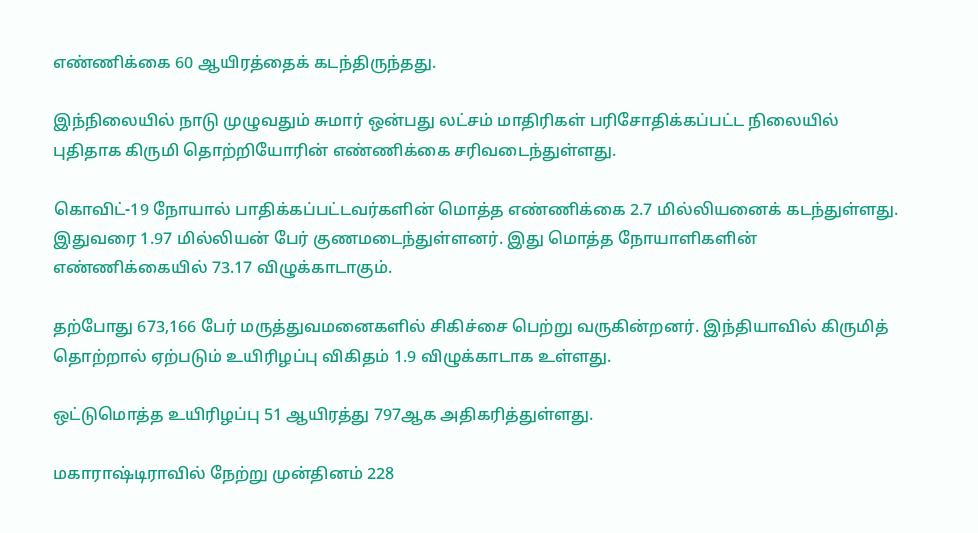எண்ணிக்கை 60 ஆயிரத்தைக் கடந்திருந்தது.

இந்நிலையில் நாடு முழுவதும் சுமார் ஒன்பது லட்சம் மாதிரிகள் பரிசோதிக்கப்பட்ட நிலையில் புதிதாக கிருமி தொற்றியோரின் எண்ணிக்கை சரிவடைந்துள்ளது.

கொவிட்-19 நோயால் பாதிக்கப்பட்டவர்களின் மொத்த எண்ணிக்கை 2.7 மில்லியனைக் கடந்துள்ளது. இதுவரை 1.97 மில்லியன் பேர் குணமடைந்துள்ளனர். இது மொத்த நோயாளிகளின் எண்ணிக்கையில் 73.17 விழுக்காடாகும்.

தற்போது 673,166 பேர் மருத்துவமனைகளில் சிகிச்சை பெற்று வருகின்றனர். இந்தியாவில் கிருமித் தொற்றால் ஏற்படும் உயிரிழப்பு விகிதம் 1.9 விழுக்காடாக உள்ளது.

ஒட்டுமொத்த உயிரிழப்பு 51 ஆயிரத்து 797ஆக அதிகரித்துள்ளது.

மகாராஷ்டிராவில் நேற்று முன்தினம் 228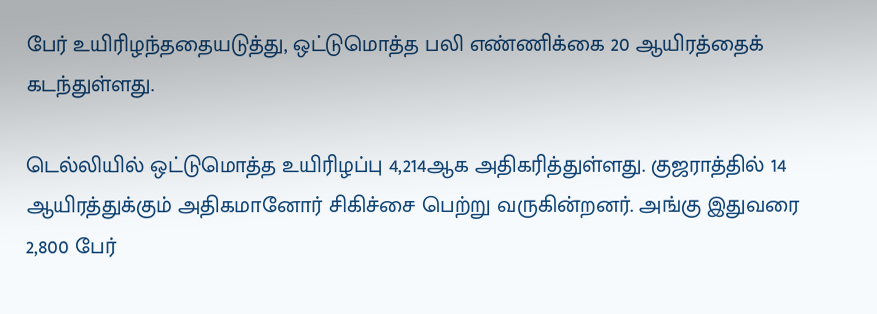பேர் உயிரிழந்ததையடுத்து, ஒட்டுமொத்த பலி எண்ணிக்கை 20 ஆயிரத்தைக் கடந்துள்ளது.

டெல்லியில் ஒட்டுமொத்த உயிரிழப்பு 4,214ஆக அதிகரித்துள்ளது. குஜராத்தில் 14 ஆயிரத்துக்கும் அதிகமானோர் சிகிச்சை பெற்று வருகின்றனர். அங்கு இதுவரை 2,800 பேர்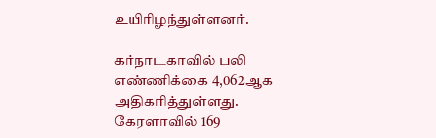உயிரிழந்துள்ளனர்.

கர்நாடகாவில் பலி எண்ணிக்கை 4,062ஆக அதிகரித்துள்ளது. கேரளாவில் 169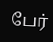பேர்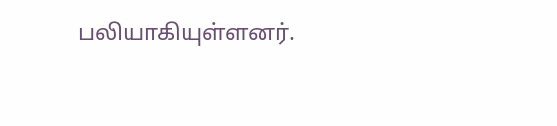பலியாகியுள்ளனர்.